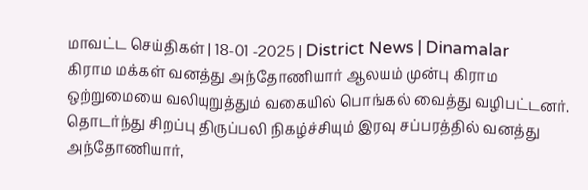மாவட்ட செய்திகள் | 18-01 -2025 | District News | Dinamalar
கிராம மக்கள் வனத்து அந்தோணியார் ஆலயம் முன்பு கிராம ஒற்றுமையை வலியுறுத்தும் வகையில் பொங்கல் வைத்து வழிபட்டனர். தொடர்ந்து சிறப்பு திருப்பலி நிகழ்ச்சியும் இரவு சப்பரத்தில் வனத்து அந்தோணியார்,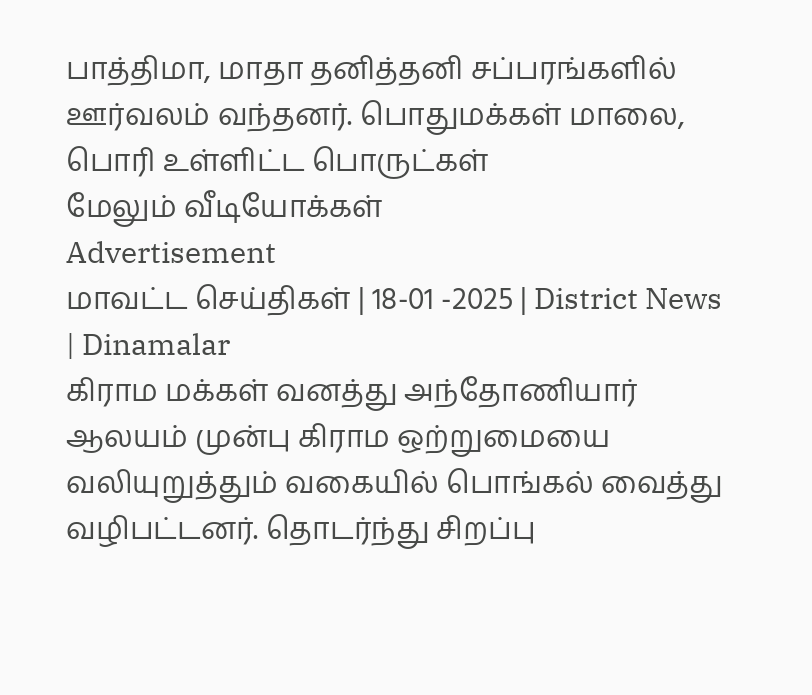பாத்திமா, மாதா தனித்தனி சப்பரங்களில் ஊர்வலம் வந்தனர். பொதுமக்கள் மாலை, பொரி உள்ளிட்ட பொருட்கள்
மேலும் வீடியோக்கள்
Advertisement
மாவட்ட செய்திகள் | 18-01 -2025 | District News | Dinamalar
கிராம மக்கள் வனத்து அந்தோணியார் ஆலயம் முன்பு கிராம ஒற்றுமையை வலியுறுத்தும் வகையில் பொங்கல் வைத்து வழிபட்டனர். தொடர்ந்து சிறப்பு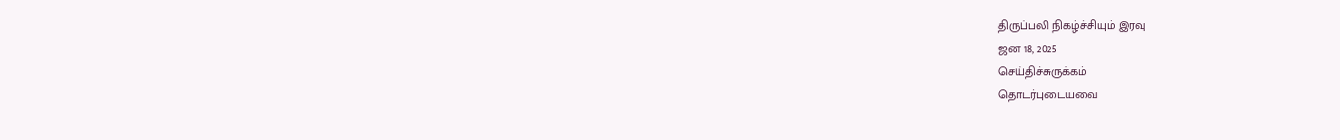திருப்பலி நிகழ்ச்சியும் இரவு
ஜன 18, 2025
செய்திச்சுருக்கம்
தொடர்புடையவை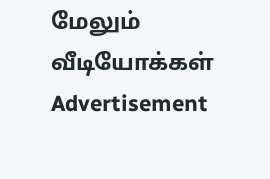மேலும் வீடியோக்கள்
Advertisement